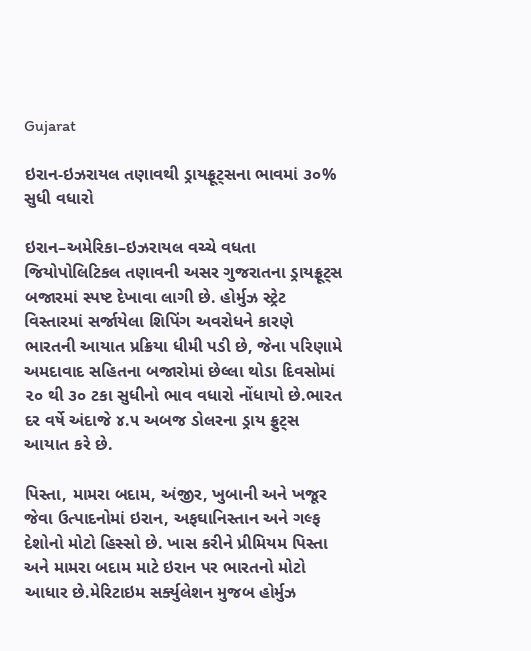Gujarat

ઇરાન-ઇઝરાયલ તણાવથી ડ્રાયફ્રૂટ્સના ભાવમાં ૩૦% સુધી વધારો

ઇરાન–અમેરિકા–ઇઝરાયલ વચ્ચે વધતા જિયોપોલિટિકલ તણાવની અસર ગુજરાતના ડ્રાયફ્રૂટ્સ બજારમાં સ્પષ્ટ દેખાવા લાગી છે. હોર્મુઝ સ્ટ્રેટ વિસ્તારમાં સર્જાયેલા શિપિંગ અવરોધને કારણે ભારતની આયાત પ્રક્રિયા ધીમી પડી છે, જેના પરિણામે અમદાવાદ સહિતના બજારોમાં છેલ્લા થોડા દિવસોમાં ૨૦ થી ૩૦ ટકા સુધીનો ભાવ વધારો નોંધાયો છે.ભારત દર વર્ષે અંદાજે ૪.૫ અબજ ડોલરના ડ્રાય ફ્રુટ્સ આયાત કરે છે.

પિસ્તા, મામરા બદામ, અંજીર, ખુબાની અને ખજૂર જેવા ઉત્પાદનોમાં ઇરાન, અફઘાનિસ્તાન અને ગલ્ફ દેશોનો મોટો હિસ્સો છે. ખાસ કરીને પ્રીમિયમ પિસ્તા અને મામરા બદામ માટે ઇરાન પર ભારતનો મોટો આધાર છે.મેરિટાઇમ સર્ક્યુલેશન મુજબ હોર્મુઝ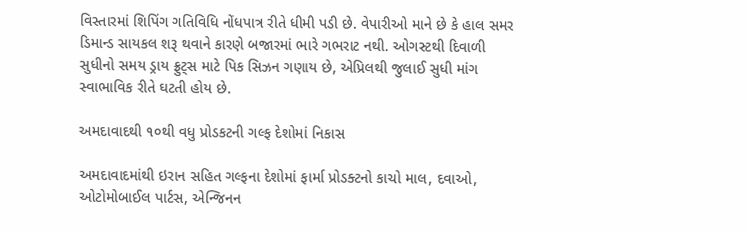વિસ્તારમાં શિપિંગ ગતિવિધિ નોંધપાત્ર રીતે ધીમી પડી છે. વેપારીઓ માને છે કે હાલ સમર ડિમાન્ડ સાયકલ શરૂ થવાને કારણે બજારમાં ભારે ગભરાટ નથી. ઓગસ્ટથી દિવાળી સુધીનો સમય ડ્રાય ફ્રુટ્સ માટે પિક સિઝન ગણાય છે, એપ્રિલથી જુલાઈ સુધી માંગ સ્વાભાવિક રીતે ઘટતી હોય છે.

અમદાવાદથી ૧૦થી વધુ પ્રોડકટની ગલ્ફ દેશોમાં નિકાસ

અમદાવાદમાંથી ઇરાન સહિત ગલ્ફના દેશોમાં ફાર્મા પ્રોડક્ટનો કાચો માલ, દવાઓ, ઓટોમોબાઈલ પાર્ટસ, એન્જિનન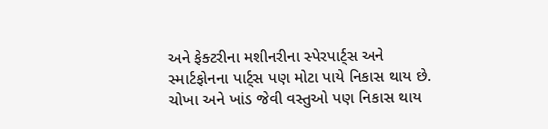અને ફેક્ટરીના મશીનરીના સ્પેરપાર્ટ્સ અને સ્માર્ટફોનના પાર્ટ્સ પણ મોટા પાયે નિકાસ થાય છે. ચોખા અને ખાંડ જેવી વસ્તુઓ પણ નિકાસ થાય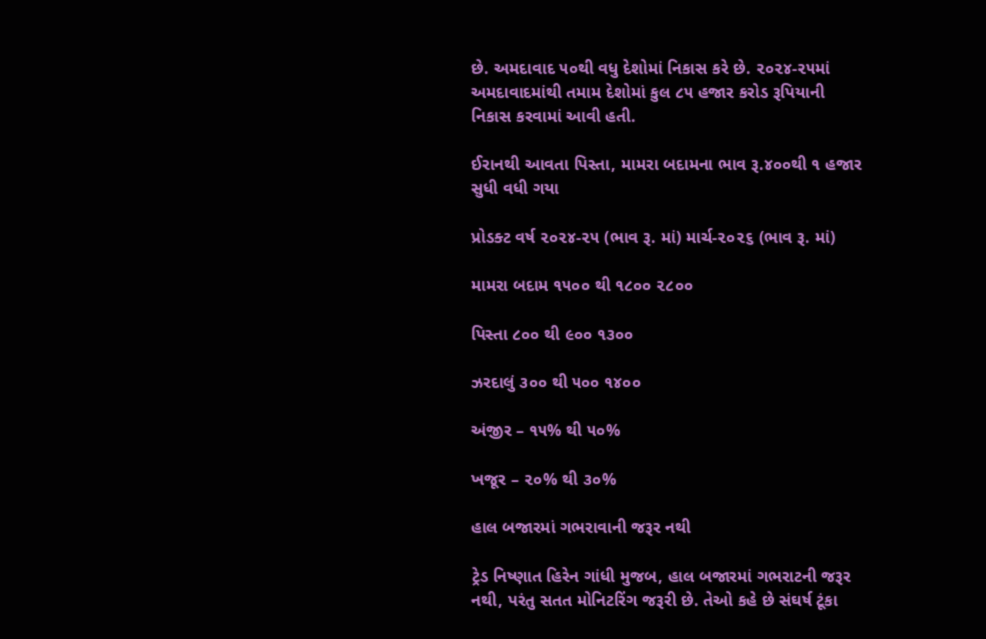છે. અમદાવાદ ૫૦થી વધુ દેશોમાં નિકાસ કરે છે. ૨૦૨૪-૨૫માં અમદાવાદમાંથી તમામ દેશોમાં કુલ ૮૫ હજાર કરોડ રૂપિયાની નિકાસ કરવામાં આવી હતી.

ઈરાનથી આવતા પિસ્તા, મામરા બદામના ભાવ રૂ.૪૦૦થી ૧ હજાર સુધી વધી ગયા

પ્રોડક્ટ વર્ષ ૨૦૨૪-૨૫ (ભાવ રૂ. માં) માર્ચ-૨૦૨૬ (ભાવ રૂ. માં)

મામરા બદામ ૧૫૦૦ થી ૧૮૦૦ ૨૮૦૦

પિસ્તા ૮૦૦ થી ૯૦૦ ૧૩૦૦

ઝરદાલું ૩૦૦ થી ૫૦૦ ૧૪૦૦

અંજીર – ૧૫% થી ૫૦%

ખજૂર – ૨૦% થી ૩૦%

હાલ બજારમાં ગભરાવાની જરૂર નથી

ટ્રેડ નિષ્ણાત હિરેન ગાંધી મુજબ, હાલ બજારમાં ગભરાટની જરૂર નથી, પરંતુ સતત મોનિટરિંગ જરૂરી છે. તેઓ કહે છે સંઘર્ષ ટૂંકા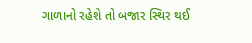ગાળાનો રહેશે તો બજાર સ્થિર થઈ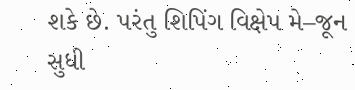શકે છે. પરંતુ શિપિંગ વિક્ષેપ મે–જૂન સુધી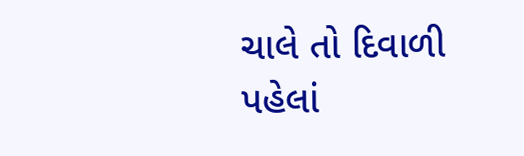ચાલે તો દિવાળી પહેલાં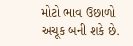મોટો ભાવ ઉછાળો અચૂક બની શકે છે.